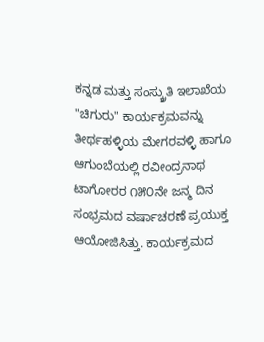ಕನ್ನಡ ಮತ್ತು ಸಂಸ್ಕ್ರುತಿ ಇಲಾಖೆಯ "ಚಿಗುರು" ಕಾರ್ಯಕ್ರಮವನ್ನು ತೀರ್ಥಹಳ್ಳಿಯ ಮೇಗರವಳ್ಳಿ ಹಾಗೂ ಆಗುಂಬೆಯಲ್ಲಿ ರವೀಂದ್ರನಾಥ ಟಾಗೋರರ ೧೫೦ನೇ ಜನ್ಮ ದಿನ ಸಂಭ್ರಮದ ವರ್ಷಾಚರಣೆ ಪ್ರಯುಕ್ತ ಆಯೋಜಿಸಿತ್ತು. ಕಾರ್ಯಕ್ರಮದ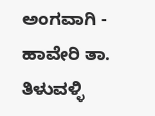ಅಂಗವಾಗಿ - ಹಾವೇರಿ ತಾ. ತಿಳುವಳ್ಳಿ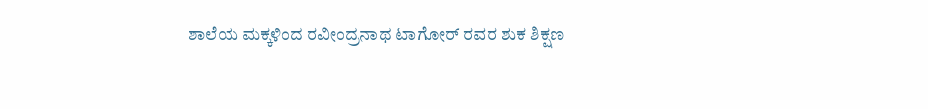ಶಾಲೆಯ ಮಕ್ಕಳಿಂದ ರವೀಂದ್ರನಾಥ ಟಾಗೋರ್ ರವರ ಶುಕ ಶಿಕ್ಷಣ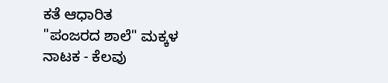ಕತೆ ಆಧಾರಿತ
"ಪಂಜರದ ಶಾಲೆ" ಮಕ್ಕಳ ನಾಟಕ - ಕೆಲವು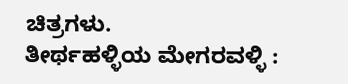ಚಿತ್ರಗಳು.
ತೀರ್ಥಹಳ್ಳಿಯ ಮೇಗರವಳ್ಳಿ :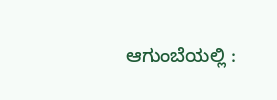ಆಗುಂಬೆಯಲ್ಲಿ :